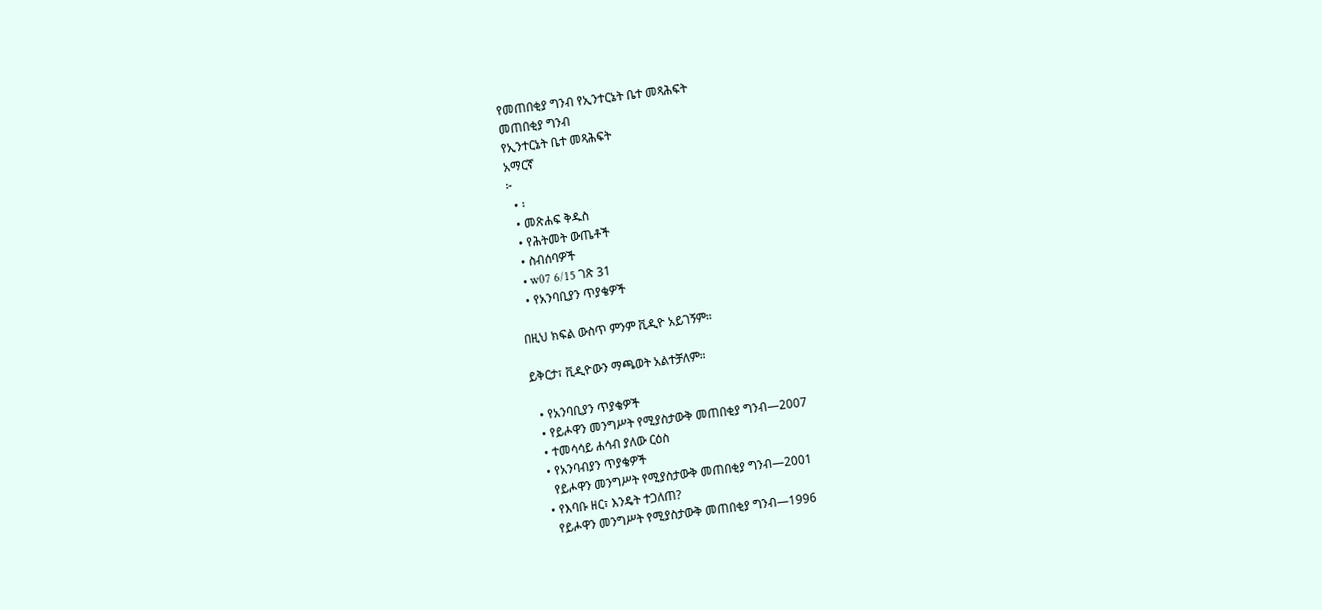የመጠበቂያ ግንብ የኢንተርኔት ቤተ መጻሕፍት
መጠበቂያ ግንብ
የኢንተርኔት ቤተ መጻሕፍት
አማርኛ
፦
  • ፡
  • መጽሐፍ ቅዱስ
  • የሕትመት ውጤቶች
  • ስብሰባዎች
  • w07 6/15 ገጽ 31
  • የአንባቢያን ጥያቄዎች

በዚህ ክፍል ውስጥ ምንም ቪዲዮ አይገኝም።

ይቅርታ፣ ቪዲዮውን ማጫወት አልተቻለም።

  • የአንባቢያን ጥያቄዎች
  • የይሖዋን መንግሥት የሚያስታውቅ መጠበቂያ ግንብ—2007
  • ተመሳሳይ ሐሳብ ያለው ርዕስ
  • የአንባብያን ጥያቄዎች
    የይሖዋን መንግሥት የሚያስታውቅ መጠበቂያ ግንብ—2001
  • የእባቡ ዘር፣ እንዴት ተጋለጠ?
    የይሖዋን መንግሥት የሚያስታውቅ መጠበቂያ ግንብ—1996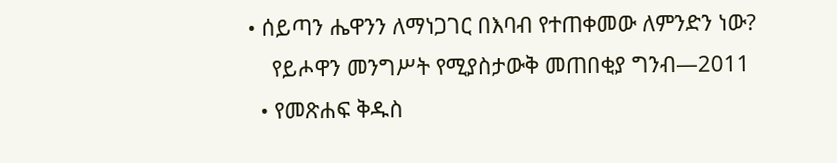• ሰይጣን ሔዋንን ለማነጋገር በእባብ የተጠቀመው ለምንድን ነው?
    የይሖዋን መንግሥት የሚያስታውቅ መጠበቂያ ግንብ—2011
  • የመጽሐፍ ቅዱስ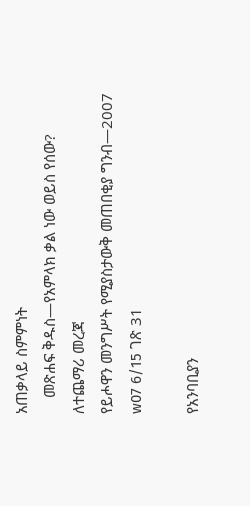አጠቃላይ ስምምነት
    መጽሐፍ ቅዱስ—የአምላክ ቃል ነው ወይስ የሰው?
ለተጨማሪ መረጃ
የይሖዋን መንግሥት የሚያስታውቅ መጠበቂያ ግንብ—2007
w07 6/15 ገጽ 31

የአንባቢያን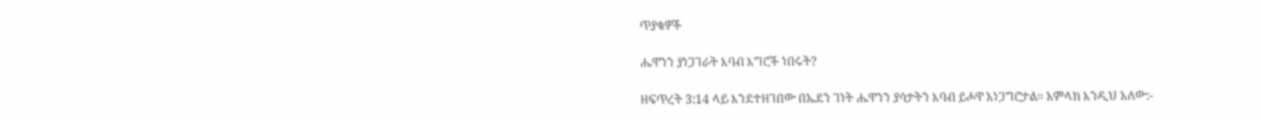ጥያቄዎች

ሔዋንን ያነጋገራት እባብ እግሮች ነበሩት?

ዘፍጥረት 3:14 ላይ እንደተዘገበው በኤደን ገነት ሔዋንን ያሳታትን እባብ ይሖዋ አነጋግሮታል። አምላክ እንዲህ አለው:-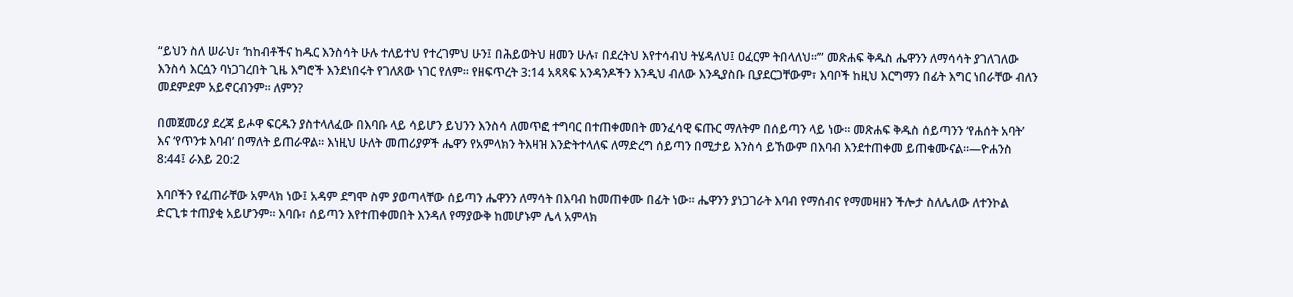“ይህን ስለ ሠራህ፣ ‘ከከብቶችና ከዱር እንስሳት ሁሉ ተለይተህ የተረገምህ ሁን፤ በሕይወትህ ዘመን ሁሉ፣ በደረትህ እየተሳብህ ትሄዳለህ፤ ዐፈርም ትበላለህ።’” መጽሐፍ ቅዱስ ሔዋንን ለማሳሳት ያገለገለው እንስሳ እርሷን ባነጋገረበት ጊዜ እግሮች እንደነበሩት የገለጸው ነገር የለም። የዘፍጥረት 3:14 አጻጻፍ አንዳንዶችን እንዲህ ብለው እንዲያስቡ ቢያደርጋቸውም፣ እባቦች ከዚህ እርግማን በፊት እግር ነበራቸው ብለን መደምደም አይኖርብንም። ለምን?

በመጀመሪያ ደረጃ ይሖዋ ፍርዱን ያስተላለፈው በእባቡ ላይ ሳይሆን ይህንን እንስሳ ለመጥፎ ተግባር በተጠቀመበት መንፈሳዊ ፍጡር ማለትም በሰይጣን ላይ ነው። መጽሐፍ ቅዱስ ሰይጣንን ‘የሐሰት አባት’ እና ‘የጥንቱ እባብ’ በማለት ይጠራዋል። እነዚህ ሁለት መጠሪያዎች ሔዋን የአምላክን ትእዛዝ እንድትተላለፍ ለማድረግ ሰይጣን በሚታይ እንስሳ ይኸውም በእባብ እንደተጠቀመ ይጠቁሙናል።—ዮሐንስ 8:44፤ ራእይ 20:2

እባቦችን የፈጠራቸው አምላክ ነው፤ አዳም ደግሞ ስም ያወጣላቸው ሰይጣን ሔዋንን ለማሳት በእባብ ከመጠቀሙ በፊት ነው። ሔዋንን ያነጋገራት እባብ የማሰብና የማመዛዘን ችሎታ ስለሌለው ለተንኮል ድርጊቱ ተጠያቂ አይሆንም። እባቡ፣ ሰይጣን እየተጠቀመበት እንዳለ የማያውቅ ከመሆኑም ሌላ አምላክ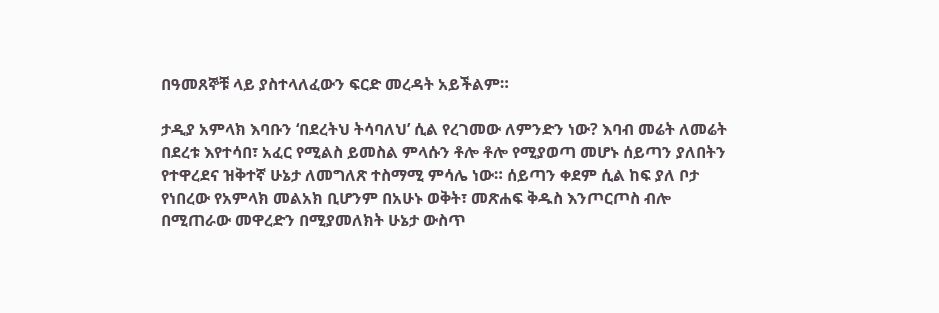በዓመጸኞቹ ላይ ያስተላለፈውን ፍርድ መረዳት አይችልም።

ታዲያ አምላክ እባቡን ‘በደረትህ ትሳባለህ’ ሲል የረገመው ለምንድን ነው? እባብ መሬት ለመሬት በደረቱ እየተሳበ፣ አፈር የሚልስ ይመስል ምላሱን ቶሎ ቶሎ የሚያወጣ መሆኑ ሰይጣን ያለበትን የተዋረደና ዝቅተኛ ሁኔታ ለመግለጽ ተስማሚ ምሳሌ ነው። ሰይጣን ቀደም ሲል ከፍ ያለ ቦታ የነበረው የአምላክ መልአክ ቢሆንም በአሁኑ ወቅት፣ መጽሐፍ ቅዱስ እንጦርጦስ ብሎ በሚጠራው መዋረድን በሚያመለክት ሁኔታ ውስጥ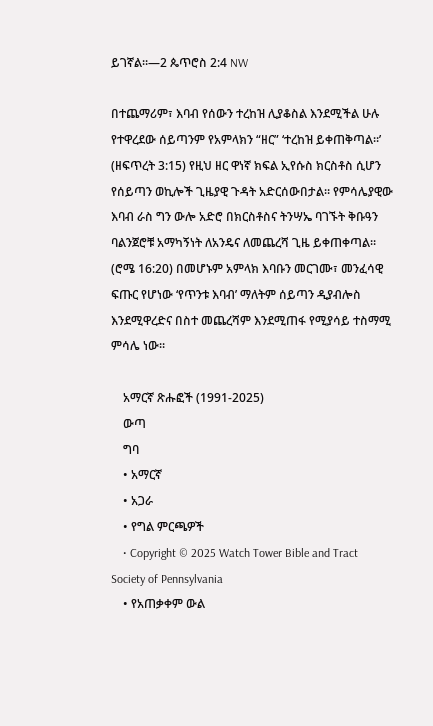ይገኛል።—2 ጴጥሮስ 2:4 NW

በተጨማሪም፣ እባብ የሰውን ተረከዝ ሊያቆስል እንደሚችል ሁሉ የተዋረደው ሰይጣንም የአምላክን “ዘር” ‘ተረከዝ ይቀጠቅጣል።’ (ዘፍጥረት 3:15) የዚህ ዘር ዋነኛ ክፍል ኢየሱስ ክርስቶስ ሲሆን የሰይጣን ወኪሎች ጊዜያዊ ጉዳት አድርሰውበታል። የምሳሌያዊው እባብ ራስ ግን ውሎ አድሮ በክርስቶስና ትንሣኤ ባገኙት ቅቡዓን ባልንጀሮቹ አማካኝነት ለአንዴና ለመጨረሻ ጊዜ ይቀጠቀጣል። (ሮሜ 16:20) በመሆኑም አምላክ እባቡን መርገሙ፣ መንፈሳዊ ፍጡር የሆነው ‘የጥንቱ እባብ’ ማለትም ሰይጣን ዲያብሎስ እንደሚዋረድና በስተ መጨረሻም እንደሚጠፋ የሚያሳይ ተስማሚ ምሳሌ ነው።

    አማርኛ ጽሑፎች (1991-2025)
    ውጣ
    ግባ
    • አማርኛ
    • አጋራ
    • የግል ምርጫዎች
    • Copyright © 2025 Watch Tower Bible and Tract Society of Pennsylvania
    • የአጠቃቀም ውል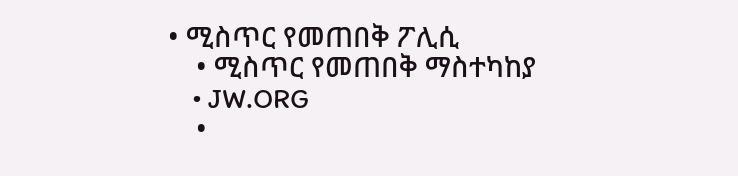• ሚስጥር የመጠበቅ ፖሊሲ
    • ሚስጥር የመጠበቅ ማስተካከያ
    • JW.ORG
    •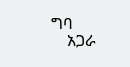ግባ
    አጋራ